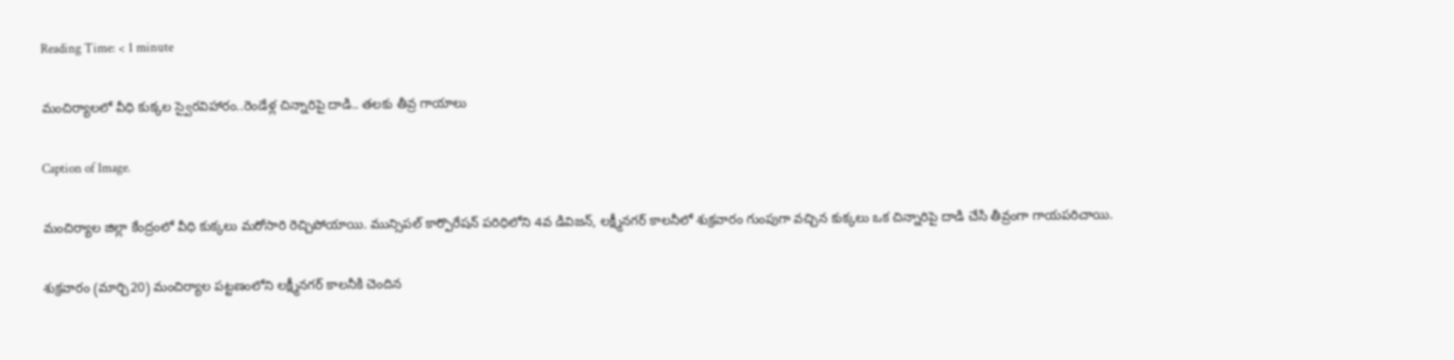Reading Time: < 1 minute

మంచిర్యాలలో వీధి కుక్కల స్వైరవిహారం..రెండేళ్ల చిన్నారిపై దాడి.. తలకు తీవ్ర గాయాలు

Caption of Image.

మంచిర్యాల జిల్లా కేంద్రంలో వీధి కుక్కలు మరోసారి రెచ్చిపోయాయి. మున్సిపల్ కార్పొరేషన్ పరిధిలోని 4వ డివిజన్, లక్ష్మీనగర్ కాలనీలో శుక్రవారం గుంపుగా వచ్చిన కుక్కలు ఒక చిన్నారిపై దాడి చేసి తీవ్రంగా గాయపరిచాయి.

శుక్రవారం (మార్చి20) మంచిర్యాల పట్టణంలోని లక్ష్మీనగర్ కాలనీకి చెందిన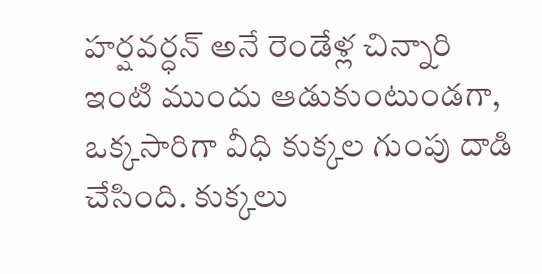హర్షవర్ధన్ అనే రెండేళ్ల చిన్నారి ఇంటి ముందు ఆడుకుంటుండగా, ఒక్కసారిగా వీధి కుక్కల గుంపు దాడి చేసింది. కుక్కలు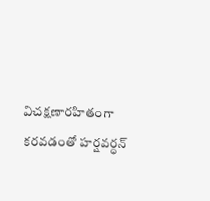విచక్షణారహితంగా కరవడంతో హర్షవర్ధన్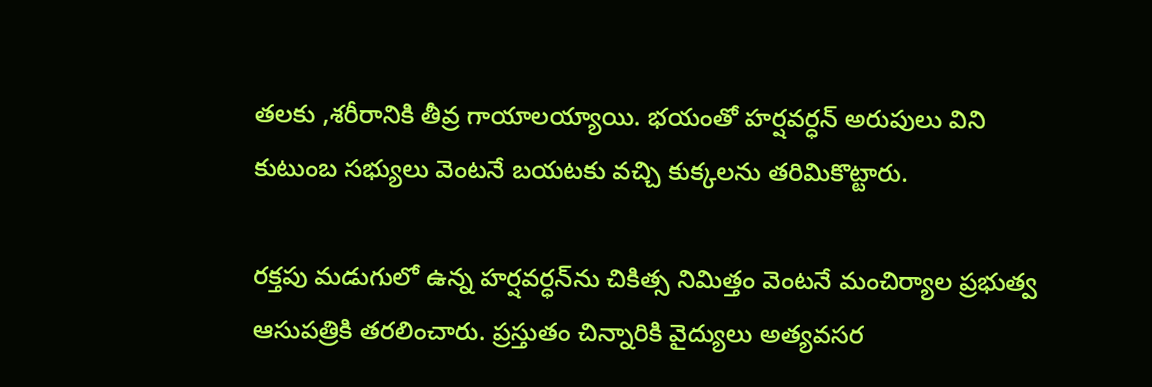తలకు ,శరీరానికి తీవ్ర గాయాలయ్యాయి. భయంతో హర్షవర్ధన్ అరుపులు విని కుటుంబ సభ్యులు వెంటనే బయటకు వచ్చి కుక్కలను తరిమికొట్టారు.

రక్తపు మడుగులో ఉన్న హర్షవర్ధన్‌ను చికిత్స నిమిత్తం వెంటనే మంచిర్యాల ప్రభుత్వ ఆసుపత్రికి తరలించారు. ప్రస్తుతం చిన్నారికి వైద్యులు అత్యవసర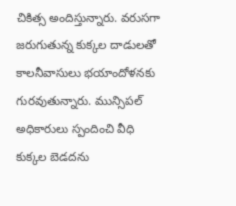చికిత్స అందిస్తున్నారు. వరుసగా జరుగుతున్న కుక్కల దాడులతో కాలనీవాసులు భయాందోళనకు గురవుతున్నారు. మున్సిపల్ అధికారులు స్పందించి వీధి కుక్కల బెడదను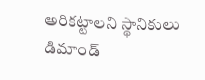అరికట్టాలని స్థానికులు డిమాండ్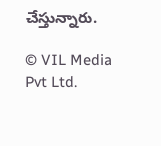చేస్తున్నారు.

© VIL Media Pvt Ltd.